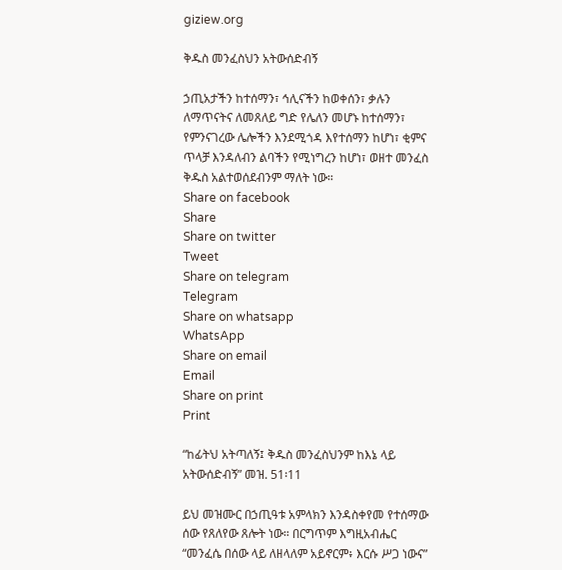giziew.org

ቅዱስ መንፈስህን አትውሰድብኝ

ኃጢአታችን ከተሰማን፣ ኅሊናችን ከወቀሰን፣ ቃሉን ለማጥናትና ለመጸለይ ግድ የሌለን መሆኑ ከተሰማን፣ የምንናገረው ሌሎችን እንደሚጎዳ እየተሰማን ከሆነ፣ ቂምና ጥላቻ እንዳለብን ልባችን የሚነግረን ከሆነ፣ ወዘተ መንፈስ ቅዱስ አልተወሰደብንም ማለት ነው።
Share on facebook
Share
Share on twitter
Tweet
Share on telegram
Telegram
Share on whatsapp
WhatsApp
Share on email
Email
Share on print
Print

“ከፊትህ አትጣለኝ፤ ቅዱስ መንፈስህንም ከእኔ ላይ አትውሰድብኝ” መዝ. 51፡11

ይህ መዝሙር በኃጢዓቱ አምላክን እንዳስቀየመ የተሰማው ሰው የጸለየው ጸሎት ነው። በርግጥም እግዚአብሔር “መንፈሴ በሰው ላይ ለዘላለም አይኖርም፥ እርሱ ሥጋ ነውና”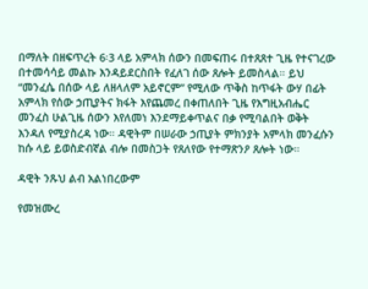በማለት በዘፍጥረት 6፡3 ላይ አምላክ ሰውን በመፍጠሩ በተጸጸተ ጊዜ የተናገረው በተመሳሳይ መልኩ እንዳይደርስበት የፈለገ ሰው ጸሎት ይመስላል። ይህ “መንፈሴ በሰው ላይ ለዘላለም አይኖርም” የሚለው ጥቅስ ከጥፋት ውሃ በፊት አምላክ የሰው ኃጢያትና ክፋት እየጨመረ በቀጠለበት ጊዜ የእግዚአብሔር መንፈስ ሁልጊዜ ሰውን እየለመነ እንደማይቀጥልና በቃ የሚባልበት ወቅት እንዳለ የሚያስረዳ ነው። ዳዊትም በሠራው ኃጢያት ምክንያት አምላክ መንፈሱን ከሱ ላይ ይወስድብኛል ብሎ በመስጋት የጸለየው የተማጽንዖ ጸሎት ነው።

ዳዊት ንጹህ ልብ አልነበረውም

የመዝሙረ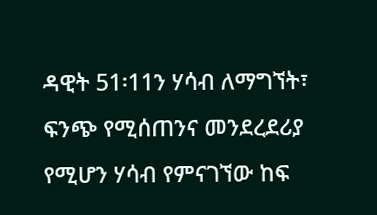ዳዊት 51፡11ን ሃሳብ ለማግኘት፣ ፍንጭ የሚሰጠንና መንደረደሪያ የሚሆን ሃሳብ የምናገኘው ከፍ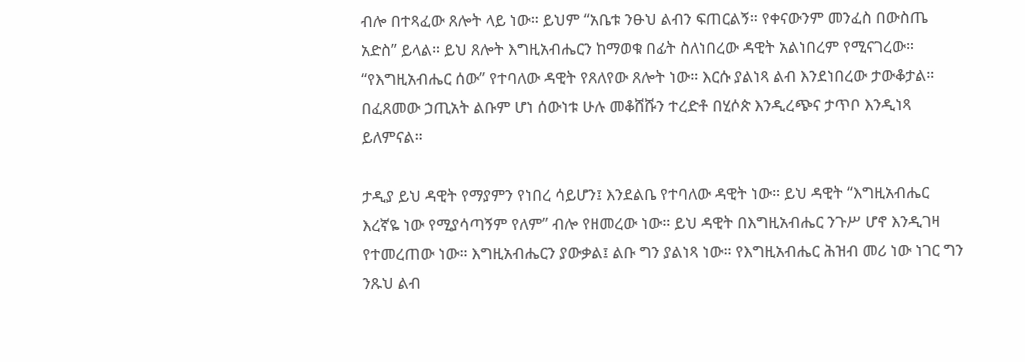ብሎ በተጻፈው ጸሎት ላይ ነው። ይህም “አቤቱ ንፁህ ልብን ፍጠርልኝ። የቀናውንም መንፈስ በውስጤ አድስ” ይላል። ይህ ጸሎት እግዚአብሔርን ከማወቁ በፊት ስለነበረው ዳዊት አልነበረም የሚናገረው። “የእግዚአብሔር ሰው” የተባለው ዳዊት የጸለየው ጸሎት ነው። እርሱ ያልነጻ ልብ እንደነበረው ታውቆታል። በፈጸመው ኃጢአት ልቡም ሆነ ሰውነቱ ሁሉ መቆሸሹን ተረድቶ በሂሶጵ እንዲረጭና ታጥቦ እንዲነጻ ይለምናል።

ታዲያ ይህ ዳዊት የማያምን የነበረ ሳይሆን፤ እንደልቤ የተባለው ዳዊት ነው። ይህ ዳዊት “እግዚአብሔር እረኛዬ ነው የሚያሳጣኝም የለም” ብሎ የዘመረው ነው። ይህ ዳዊት በእግዚአብሔር ንጉሥ ሆኖ እንዲገዛ የተመረጠው ነው። እግዚአብሔርን ያውቃል፤ ልቡ ግን ያልነጻ ነው። የእግዚአብሔር ሕዝብ መሪ ነው ነገር ግን ንጹህ ልብ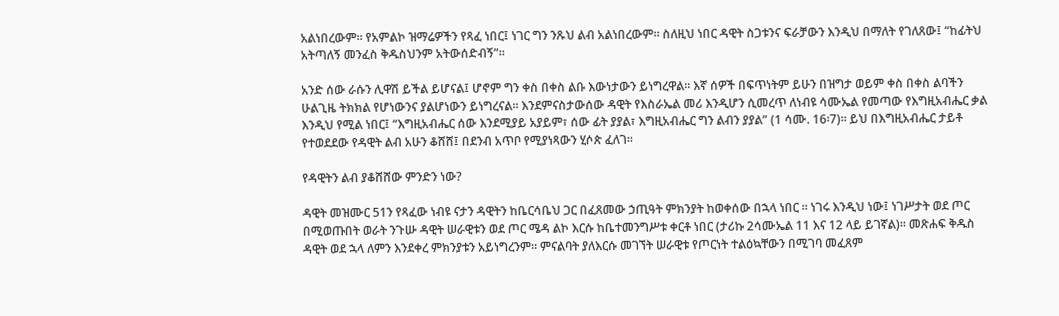አልነበረውም። የአምልኮ ዝማሬዎችን የጻፈ ነበር፤ ነገር ግን ንጹህ ልብ አልነበረውም። ስለዚህ ነበር ዳዊት ስጋቱንና ፍራቻውን እንዲህ በማለት የገለጸው፤ “ከፊትህ አትጣለኝ መንፈስ ቅዱስህንም አትውሰድብኝ”።

አንድ ሰው ራሱን ሊዋሽ ይችል ይሆናል፤ ሆኖም ግን ቀስ በቀስ ልቡ እውነታውን ይነግረዋል። እኛ ሰዎች በፍጥነትም ይሁን በዝግታ ወይም ቀስ በቀስ ልባችን ሁልጊዜ ትክክል የሆነውንና ያልሆነውን ይነግረናል። እንደምናስታውሰው ዳዊት የእስራኤል መሪ እንዲሆን ሲመረጥ ለነብዩ ሳሙኤል የመጣው የእግዚአብሔር ቃል እንዲህ የሚል ነበር፤ “እግዚአብሔር ሰው እንደሚያይ አያይም፣ ሰው ፊት ያያል፣ እግዚአብሔር ግን ልብን ያያል” (1 ሳሙ. 16፡7)። ይህ በእግዚአብሔር ታይቶ የተወደደው የዳዊት ልብ አሁን ቆሸሸ፤ በደንብ አጥቦ የሚያነጻውን ሂሶጵ ፈለገ።

የዳዊትን ልብ ያቆሸሸው ምንድን ነው?

ዳዊት መዝሙር 51ን የጻፈው ነብዩ ናታን ዳዊትን ከቤርሳቤህ ጋር በፈጸመው ኃጢዓት ምክንያት ከወቀሰው በኋላ ነበር ። ነገሩ እንዲህ ነው፤ ነገሥታት ወደ ጦር በሚወጡበት ወራት ንጉሡ ዳዊት ሠራዊቱን ወደ ጦር ሜዳ ልኮ እርሱ ከቤተመንግሥቱ ቀርቶ ነበር (ታሪኩ 2ሳሙኤል 11 እና 12 ላይ ይገኛል)። መጽሐፍ ቅዱስ ዳዊት ወደ ኋላ ለምን እንደቀረ ምክንያቱን አይነግረንም። ምናልባት ያለእርሱ መገኘት ሠራዊቱ የጦርነት ተልዕኳቸውን በሚገባ መፈጸም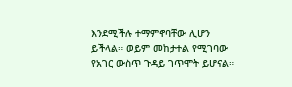እንደሚችሉ ተማምኖባቸው ሊሆን ይችላል። ወይም መከታተል የሚገባው የአገር ውስጥ ጉዳይ ገጥሞት ይሆናል።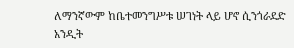ለማንኛውም ከቤተመንግሥቱ ሠገነት ላይ ሆኖ ሲንጎራደድ አንዲት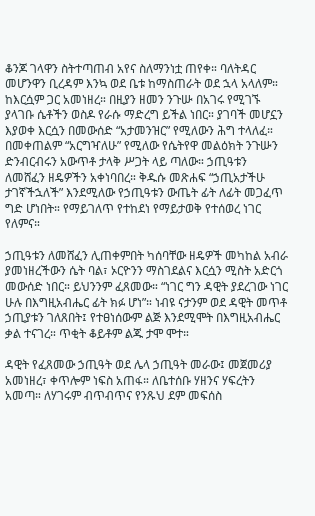ቆንጆ ገላዋን ስትተጣጠብ አየና ስለማንነቷ ጠየቀ። ባለትዳር መሆንዋን ቢረዳም እንኳ ወደ ቤቱ ከማስጠራት ወደ ኋላ አላለም። ከእርሷም ጋር አመነዘረ። በዚያን ዘመን ንጉሡ በአገሩ የሚገኙ ያላገቡ ሴቶችን ወስዶ የራሱ ማድረግ ይችል ነበር። ያገባች መሆኗን እያወቀ እርሷን በመውሰድ “አታመንዝር” የሚለውን ሕግ ተላለፈ። በመቀጠልም “አርግዣለሁ” የሚለው የሴትየዋ መልዕክት ንጉሡን ድንብርብሩን አውጥቶ ታላቅ ሥጋት ላይ ጣለው። ኃጢዓቱን ለመሸፈን ዘዴዎችን አቀነባበረ። ቅዱሱ መጽሐፍ “ኃጢአታችሁ ታገኛችኋለች” እንደሚለው የኃጢዓቱን ውጤት ፊት ለፊት መጋፈጥ ግድ ሆነበት። የማይገለጥ የተከደነ የማይታወቅ የተሰወረ ነገር የለምና።

ኃጢዓቱን ለመሸፈን ሊጠቀምበት ካሰባቸው ዘዴዎች መካከል አብራ ያመነዘረችውን ሴት ባል፣ ኦርዮንን ማስገደልና እርሷን ሚስት አድርጎ መውሰድ ነበር። ይህንንም ፈጸመው። “ነገር ግን ዳዊት ያደረገው ነገር ሁሉ በእግዚአብሔር ፊት ክፉ ሆነ”። ነብዩ ናታንም ወደ ዳዊት መጥቶ ኃጢያቱን ገለጸበት፤ የተፀነሰውም ልጅ እንደሚሞት በእግዚአብሔር ቃል ተናገረ። ጥቂት ቆይቶም ልጁ ታሞ ሞተ።

ዳዊት የፈጸመው ኃጢዓት ወደ ሌላ ኃጢዓት መራው፤ መጀመሪያ አመነዘረ፣ ቀጥሎም ነፍስ አጠፋ። ለቤተሰቡ ሃዘንና ሃፍረትን አመጣ። ለሃገሩም ብጥብጥና የንጹህ ደም መፍሰስ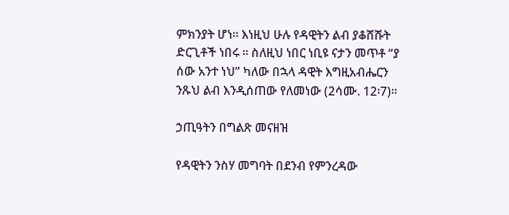ምክንያት ሆነ። እነዚህ ሁሉ የዳዊትን ልብ ያቆሸሹት ድርጊቶች ነበሩ ። ስለዚህ ነበር ነቢዩ ናታን መጥቶ “ያ ሰው አንተ ነህ” ካለው በኋላ ዳዊት እግዚአብሔርን ንጹህ ልብ እንዲሰጠው የለመነው (2ሳሙ. 12፡7)።

ኃጢዓትን በግልጽ መናዘዝ

የዳዊትን ንስሃ መግባት በደንብ የምንረዳው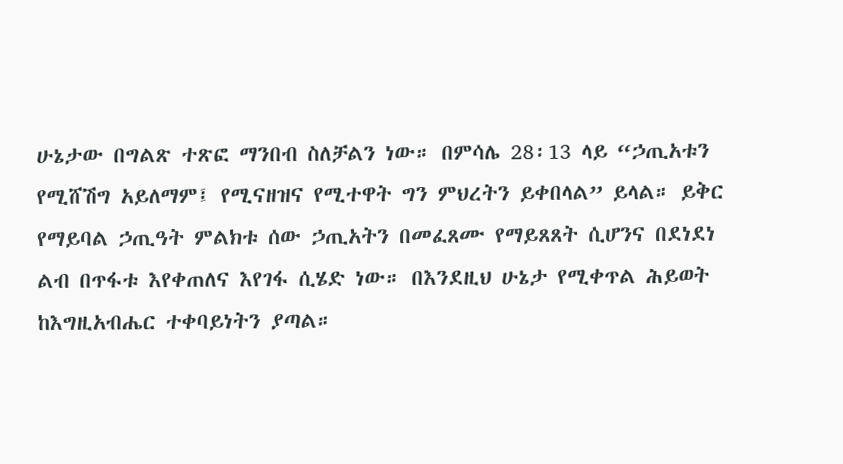ሁኔታው በግልጽ ተጽፎ ማንበብ ስለቻልን ነው። በምሳሌ 28፡13 ላይ “ኃጢአቱን የሚሸሽግ አይለማም፤ የሚናዘዝና የሚተዋት ግን ምህረትን ይቀበላል” ይላል። ይቅር የማይባል ኃጢዓት ምልክቱ ሰው ኃጢአትን በመፈጸሙ የማይጸጸት ሲሆንና በደነደነ ልብ በጥፋቱ እየቀጠለና እየገፋ ሲሄድ ነው። በእንደዚህ ሁኔታ የሚቀጥል ሕይወት ከእግዚአብሔር ተቀባይነትን ያጣል።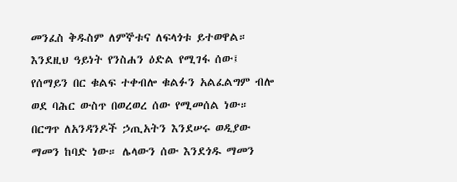መንፈስ ቅዱስም ለምኞቱና ለፍላጎቱ ይተወዋል። እንደዚህ ዓይነት የንስሐን ዕድል የሚገፋ ሰው፤ የሰማይን በር ቁልፍ ተቀብሎ ቁልፉን አልፈልግም ብሎ ወደ ባሕር ውስጥ በወረወረ ሰው የሚመሰል ነው። በርግጥ ለአንዳንዶች ኃጢአትን እንደሠሩ ወዲያው ማመን ከባድ ነው። ሌላውን ሰው እንደጎዱ ማመን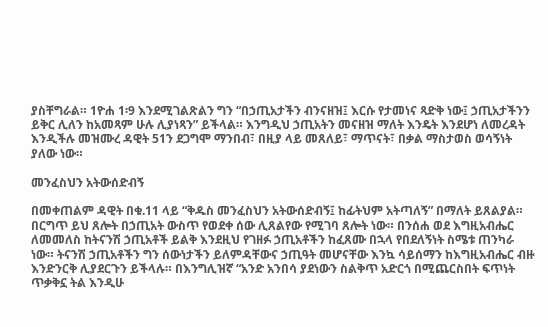ያስቸግራል። 1ዮሐ 1፡9 እንደሚገልጽልን ግን “በኃጢአታችን ብንናዘዝ፤ እርሱ የታመነና ጻድቅ ነው፤ ኃጢአታችንን ይቅር ሊለን ከአመጻም ሁሉ ሊያነጻን” ይችላል። እንግዲህ ኃጢአትን መናዘዝ ማለት እንዴት እንደሆነ ለመረዳት እንዲችሉ መዝሙረ ዳዊት 51ን ደጋግሞ ማንበብ፣ በዚያ ላይ መጸለይ፣ ማጥናት፣ በቃል ማስታወስ ወሳኝነት ያለው ነው።

መንፈስህን አትውሰድብኝ

በመቀጠልም ዳዊት በቁ.11 ላይ “ቅዱስ መንፈስህን አትውሰድብኝ፤ ከፊትህም አትጣለኝ” በማለት ይጸልያል። በርግጥ ይህ ጸሎት በኃጢአት ውስጥ የወደቀ ሰው ሊጸልየው የሚገባ ጸሎት ነው። በንሰሐ ወደ እግዚአብሔር ለመመለስ ከትናንሽ ኃጢአቶች ይልቅ እንደዚህ የገዘፉ ኃጢአቶችን ከፈጸሙ በኋላ የበደለኝነት ስሜቱ ጠንካራ ነው። ትናንሽ ኃጢአቶችን ግን ሰውነታችን ይለምዳቸውና ኃጢዓት መሆናቸው እንኳ ሳይሰማን ከእግዚአብሔር ብዙ እንድንርቅ ሊያደርጉን ይችላሉ። በእንግሊዝኛ “አንድ አንበሳ ያደነውን ስልቅጥ አድርጎ በሚጨርስበት ፍጥነት ጥቃቅኗ ትል እንዲሁ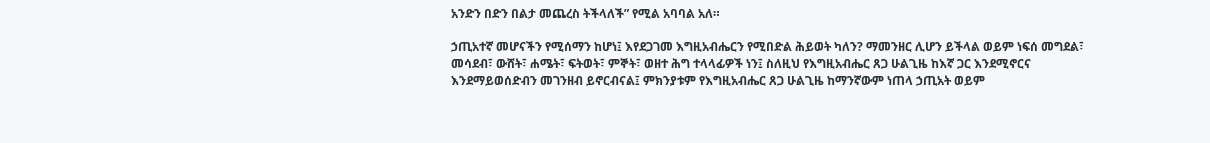አንድን በድን በልታ መጨረስ ትችላለች” የሚል አባባል አለ።

ኃጢአተኛ መሆናችን የሚሰማን ከሆነ፤ እየደጋገመ እግዚአብሔርን የሚበድል ሕይወት ካለን? ማመንዘር ሊሆን ይችላል ወይም ነፍሰ መግደል፣ መሳደብ፣ ውሸት፣ ሐሜት፣ ፍትወት፣ ምኞት፣ ወዘተ ሕግ ተላላፊዎች ነን፤ ስለዚህ የእግዚአብሔር ጸጋ ሁልጊዜ ከእኛ ጋር እንደሚኖርና እንደማይወሰድብን መገንዘብ ይኖርብናል፤ ምክንያቱም የእግዚአብሔር ጸጋ ሁልጊዜ ከማንኛውም ነጠላ ኃጢአት ወይም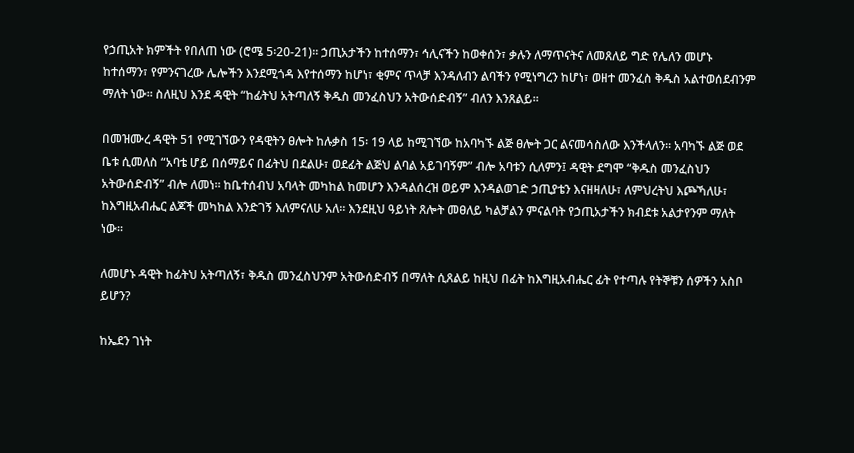የኃጢአት ክምችት የበለጠ ነው (ሮሜ 5፡20-21)። ኃጢአታችን ከተሰማን፣ ኅሊናችን ከወቀሰን፣ ቃሉን ለማጥናትና ለመጸለይ ግድ የሌለን መሆኑ ከተሰማን፣ የምንናገረው ሌሎችን እንደሚጎዳ እየተሰማን ከሆነ፣ ቂምና ጥላቻ እንዳለብን ልባችን የሚነግረን ከሆነ፣ ወዘተ መንፈስ ቅዱስ አልተወሰደብንም ማለት ነው። ስለዚህ እንደ ዳዊት “ከፊትህ አትጣለኝ ቅዱስ መንፈስህን አትውሰድብኝ” ብለን እንጸልይ።

በመዝሙረ ዳዊት 51 የሚገኘውን የዳዊትን ፀሎት ከሉቃስ 15፡ 19 ላይ ከሚገኘው ከአባካኙ ልጅ ፀሎት ጋር ልናመሳስለው እንችላለን። አባካኙ ልጅ ወደ ቤቱ ሲመለስ “አባቴ ሆይ በሰማይና በፊትህ በደልሁ፣ ወደፊት ልጅህ ልባል አይገባኝም” ብሎ አባቱን ሲለምን፤ ዳዊት ደግሞ “ቅዱስ መንፈስህን አትውሰድብኝ” ብሎ ለመነ። ከቤተሰብህ አባላት መካከል ከመሆን እንዳልሰረዝ ወይም እንዳልወገድ ኃጢያቴን እናዘዛለሁ፣ ለምህረትህ እጮኻለሁ፣ ከእግዚአብሔር ልጆች መካከል እንድገኝ እለምናለሁ አለ። እንደዚህ ዓይነት ጸሎት መፀለይ ካልቻልን ምናልባት የኃጢአታችን ክብደቱ አልታየንም ማለት ነው።

ለመሆኑ ዳዊት ከፊትህ አትጣለኝ፣ ቅዱስ መንፈስህንም አትውሰድብኝ በማለት ሲጸልይ ከዚህ በፊት ከእግዚአብሔር ፊት የተጣሉ የትኞቹን ሰዎችን አስቦ ይሆን?

ከኤደን ገነት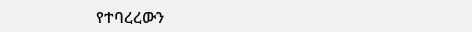የተባረረውን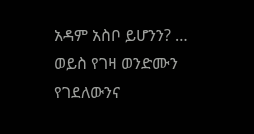አዳም አስቦ ይሆንን? … ወይስ የገዛ ወንድሙን የገደለውንና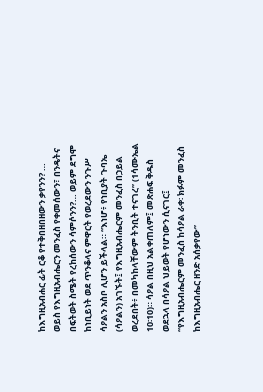ከእግዚአብሐር ፊት ርቆ የተቅበዘበዘውን ቃየንን? … ወይስ የእግዚአብሔርን መንፈስ የቀመሰውን፣ በንዴትና በፍትወት ስሜት የረከሰውን ሳምሶንን?… ወይም ደግሞ ከነቢይነት ወደ ጥንቆላና ምዋርት የወረደውን ንጉሥ ሳዖልን አስቦ ሊሆን ይችላል። “እነሆ፥ የነቢያት ጉባኤ (ሳዖልን) አገኙት፤ የእግዚአብሔርም መንፈስ በኃይል ወረደበት፥ በመካከላቸውም ትንቢት ተናገረ” (1ሳሙኤል 10፡10)። ሳዖል በዚህ አልቀጠለም፤ መጽሐፍ ቅዱስ ወደኋላ በሳዖል ህይወት የሆነውን ሲናገር፤ “የእግዚአብሔርም መንፈስ ከሳዖል ራቀ፡ ክፉም መንፈስ ከእግዚአብሔር ዘንድ አሰቃየው”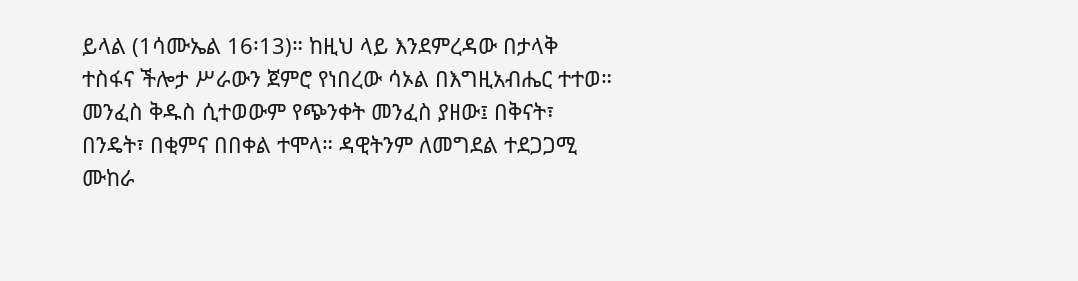ይላል (1ሳሙኤል 16፡13)። ከዚህ ላይ እንደምረዳው በታላቅ ተስፋና ችሎታ ሥራውን ጀምሮ የነበረው ሳኦል በእግዚአብሔር ተተወ። መንፈስ ቅዱስ ሲተወውም የጭንቀት መንፈስ ያዘው፤ በቅናት፣ በንዴት፣ በቂምና በበቀል ተሞላ። ዳዊትንም ለመግደል ተደጋጋሚ ሙከራ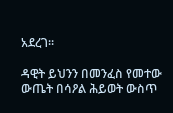አደረገ።

ዳዊት ይህንን በመንፈስ የመተው ውጤት በሳዖል ሕይወት ውስጥ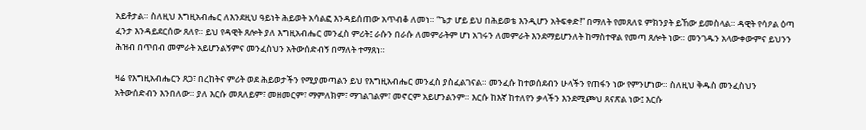አይቶታል። ስለዚህ እግዚአብሔር ለእንደዚህ ዓይነት ሕይወት አሳልፎ እንዳይሰጠው አጥብቆ ለመነ። “ጌታ ሆይ ይህ በሕይወቴ እንዲሆን አትፍቀድ!” በማለት የመጸለዩ ምክንያት ይኸው ይመስላል። ዳዊት የሳዖል ዕጣ ፈንታ እንዳይደርሰው ጸለየ። ይህ የዳዊት ጸሎት ያለ እግዚአብሔር መንፈስ ምሪት፤ ራሱን በራሱ ለመምራትም ሆነ አገሩን ለመምራት እንደማይሆንለት ከማስተዋል የመጣ ጸሎት ነው። መንገዱን አላውቀውምና ይህንን ሕዝብ በጥበብ መምራት አይሆንልኝምና መንፈስህን አትውሰድብኝ በማለት ተማጸነ።

ዛሬ የእግዚአብሔርን ጸጋ፣ በረከትና ምሪት ወደ ሕይወታችን የሚያመጣልን ይህ የእግዚአብሔር መንፈስ ያስፈልገናል። መንፈሱ ከተወሰደብን ሁላችን የጠፋን ነው የምንሆነው። ስለዚህ ቅዱስ መንፈስህን አትውሰድብን እንበለው። ያለ እርሱ መጸለይም፣ መዘመርም፣ ማምለክም፣ ማገልገልም፣ መኖርም አይሆንልንም። እርሱ ከእኛ ከተለየን ቃላችን እንደሚጮህ ጸናጽል ነው፤ እርሱ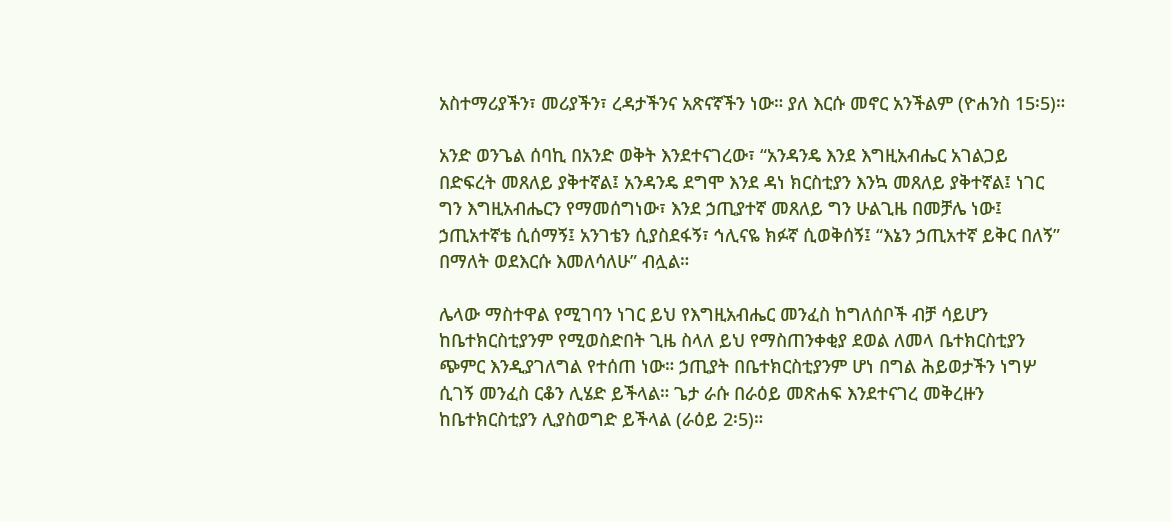አስተማሪያችን፣ መሪያችን፣ ረዳታችንና አጽናኛችን ነው። ያለ እርሱ መኖር አንችልም (ዮሐንስ 15፡5)።

አንድ ወንጌል ሰባኪ በአንድ ወቅት እንደተናገረው፣ “አንዳንዴ እንደ እግዚአብሔር አገልጋይ በድፍረት መጸለይ ያቅተኛል፤ አንዳንዴ ደግሞ እንደ ዳነ ክርስቲያን እንኳ መጸለይ ያቅተኛል፤ ነገር ግን እግዚአብሔርን የማመሰግነው፣ እንደ ኃጢያተኛ መጸለይ ግን ሁልጊዜ በመቻሌ ነው፤ ኃጢአተኛቴ ሲሰማኝ፤ አንገቴን ሲያስደፋኝ፣ ኅሊናዬ ክፉኛ ሲወቅሰኝ፤ “እኔን ኃጢአተኛ ይቅር በለኝ” በማለት ወደእርሱ እመለሳለሁ” ብሏል።

ሌላው ማስተዋል የሚገባን ነገር ይህ የእግዚአብሔር መንፈስ ከግለሰቦች ብቻ ሳይሆን ከቤተክርስቲያንም የሚወስድበት ጊዜ ስላለ ይህ የማስጠንቀቂያ ደወል ለመላ ቤተክርስቲያን ጭምር እንዲያገለግል የተሰጠ ነው። ኃጢያት በቤተክርስቲያንም ሆነ በግል ሕይወታችን ነግሦ ሲገኝ መንፈስ ርቆን ሊሄድ ይችላል። ጌታ ራሱ በራዕይ መጽሐፍ እንደተናገረ መቅረዙን ከቤተክርስቲያን ሊያስወግድ ይችላል (ራዕይ 2፡5)።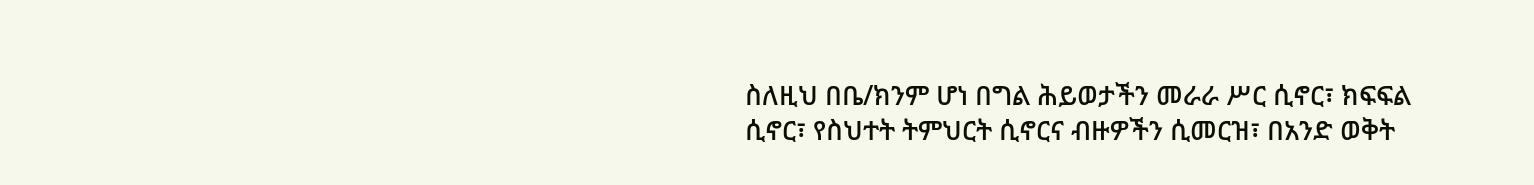ስለዚህ በቤ/ክንም ሆነ በግል ሕይወታችን መራራ ሥር ሲኖር፣ ክፍፍል ሲኖር፣ የስህተት ትምህርት ሲኖርና ብዙዎችን ሲመርዝ፣ በአንድ ወቅት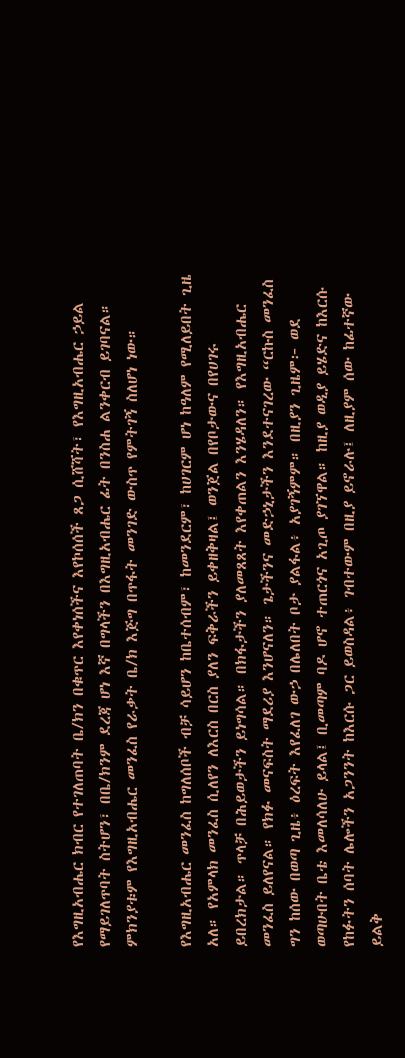የእግዚአብሔር ክብር የተገለጠባት ቤ/ክን በቁጥር እየቀነሰችና እየኮሰሰች ጸጋ ሲሸሻት፣ የእግዚአብሔር ኃይል የማይገለጥባት ስትሆን፣ በቤ/ክንም ደረጃ ሆነ እኛ በግላችን በእግዚአብሔር ፊት በንስሐ ልንቀርብ ይገባናል። ምክንያቱም የእግዚአብሔር መንፈስ የራቃት ቤ/ክ እጅግ በጥፋት መንገድ ውስጥ የምትገኝ ስለሆነ ነው።

የእግዚአብሔር መንፈስ ከግለሰቦች ብቻ ሳይሆን ከቤተሰብም፣ ከመንደርም፣ ከሀገርም ሆነ ከዓለም የሚለይበት ጊዜ አለ። የአምላክ መንፈስ ሲለየን ለእርስ በርስ ያለን ፍቅራችን ይቀዘቅዛል፤ ወንጀል በየቦታውና በየሀገሩ ይበረክታል። ጥላቻ በሕይወታችን ይነግሳል። በክፋታችን ያለመጸጸት እየቀጠልን እንሄዳለን። የእግዚአብሔር መንፈስ ይለየናል። የክፉ መናፍስት ማደሪያ እንሆናለን። ጌታችንና መድኃኒታችን እንደተናገረው “ርኩስ መንፈስ ግን ከሰው በወጣ ጊዜ፥ ዕረፍት እየፈለገ ውኃ በሌለበት ቦታ ያልፋል፥ አያገኝምም። በዚያን ጊዜም፦ ወደ ወጣሁበት ቤቴ እመለሳለሁ ይላል፤ ቢመጣም ባዶ ሆኖ ተጠርጎና አጊጦ ያገኘዋል። ከዚያ ወዲያ ይሄድና ከእርሱ የከፉትን ሰባት ሌሎችን አጋንንት ከእርሱ ጋር ይወስዳል፥ ገብተውም በዚያ ይኖራሉ፤ ለዚያም ሰው ከፊተኛው ይልቅ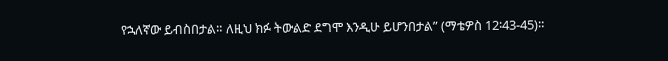የኋለኛው ይብስበታል። ለዚህ ክፉ ትውልድ ደግሞ እንዲሁ ይሆንበታል” (ማቴዎስ 12፡43-45)።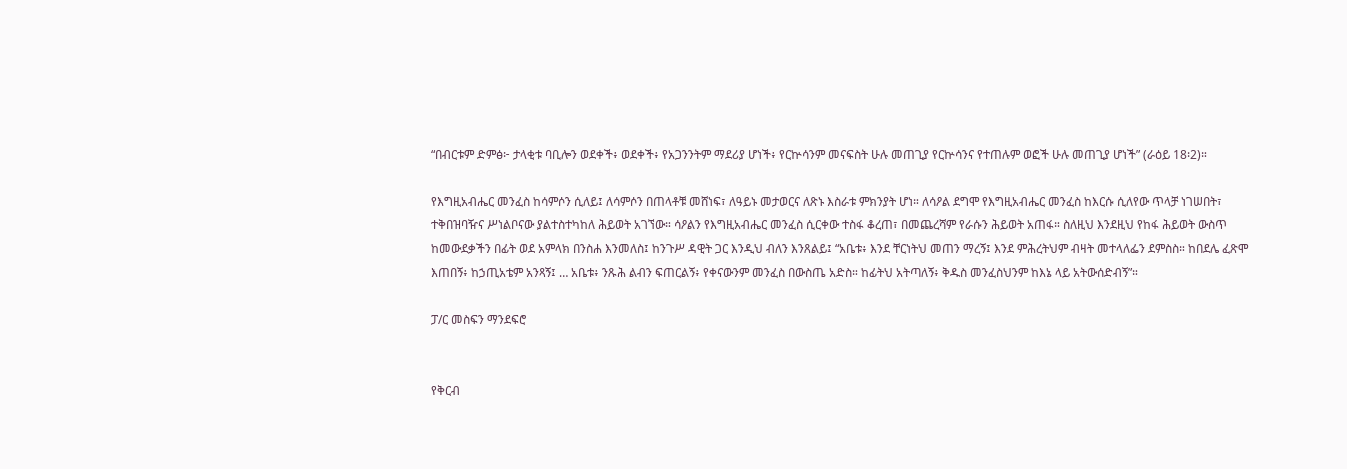“በብርቱም ድምፅ፦ ታላቂቱ ባቢሎን ወደቀች፥ ወደቀች፥ የአጋንንትም ማደሪያ ሆነች፥ የርኵሳንም መናፍስት ሁሉ መጠጊያ የርኵሳንና የተጠሉም ወፎች ሁሉ መጠጊያ ሆነች” (ራዕይ 18፡2)።

የእግዚአብሔር መንፈስ ከሳምሶን ሲለይ፤ ለሳምሶን በጠላቶቹ መሸነፍ፣ ለዓይኑ መታወርና ለጽኑ እስራቱ ምክንያት ሆነ። ለሳዖል ደግሞ የእግዚአብሔር መንፈስ ከእርሱ ሲለየው ጥላቻ ነገሠበት፣ ተቅበዝባዥና ሥነልቦናው ያልተስተካከለ ሕይወት አገኘው። ሳዖልን የእግዚአብሔር መንፈስ ሲርቀው ተስፋ ቆረጠ፣ በመጨረሻም የራሱን ሕይወት አጠፋ። ስለዚህ እንደዚህ የከፋ ሕይወት ውስጥ ከመውደቃችን በፊት ወደ አምላክ በንስሐ እንመለስ፤ ከንጉሥ ዳዊት ጋር እንዲህ ብለን እንጸልይ፤ “አቤቱ፥ እንደ ቸርነትህ መጠን ማረኝ፤ እንደ ምሕረትህም ብዛት መተላለፌን ደምስስ። ከበደሌ ፈጽሞ እጠበኝ፥ ከኃጢአቴም አንጻኝ፤ … አቤቱ፥ ንጹሕ ልብን ፍጠርልኝ፥ የቀናውንም መንፈስ በውስጤ አድስ። ከፊትህ አትጣለኝ፥ ቅዱስ መንፈስህንም ከእኔ ላይ አትውሰድብኝ”።

ፓ/ር መስፍን ማንደፍሮ


የቅርብ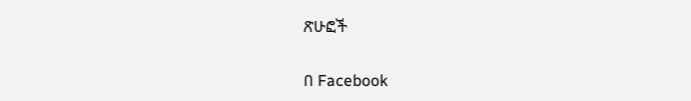ጽሁፎች

በ Facebook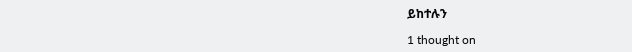ይከተሉን

1 thought on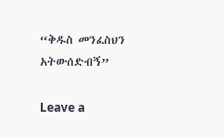“ቅዱስ መንፈስህን አትውሰድብኝ”

Leave a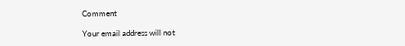Comment

Your email address will not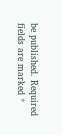be published. Required fields are marked *